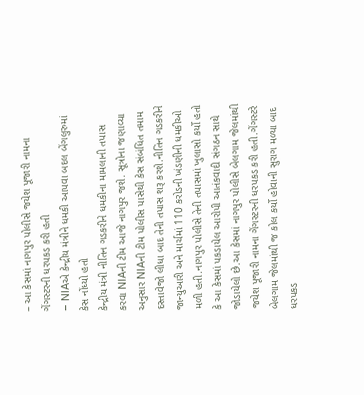– આ કેસમાં નાગપુર પોલીસે જયેશ પૂજારી નામના ગેંગસ્ટરની ધરપકડ કરી હતી
– NIAએ કેન્દ્રીય મંત્રીને ધમકી આપવા બદલ બેંગલુરુમાં કેસ નોંધ્યો હતો
કેન્દ્રીય મંત્રી નીતિન ગડકરીને ધમકીના મામલાની તપાસ કરવા NIAની ટીમ આજે નાગપુર જશે. સૂત્રોના જણાવ્યા અનુસાર NIAની ટીમ પોલીસ પાસેથી કેસ સંબંધિત તમામ દસ્તાવેજો લીધા બાદ તેની તપાસ શરૂ કરશે.નીતિન ગડકરીને જાન્યુઆરી અને માર્ચમાં 110 કરોડની ખંડણીની ધમકીઓ મળી હતી.નાગપુર પોલીસે તેની તપાસમાં ખુલાસો કર્યો હતો કે આ કેસમાં પકડાયેલ આરોપી આતંકવાદી સંગઠન સાથે જોડાયેલો છે.આ કેસમાં નાગપુર પોલીસે બેલગામ જેલમાંથી જયેશ પૂજારી નામના ગેંગસ્ટરની ધરપકડ કરી હતી.ગેંગસ્ટરે બેલગામ જેલમાંથી જ કોલ કર્યો હોવાની સુરાગ મળ્યા બાદ ધરપકડ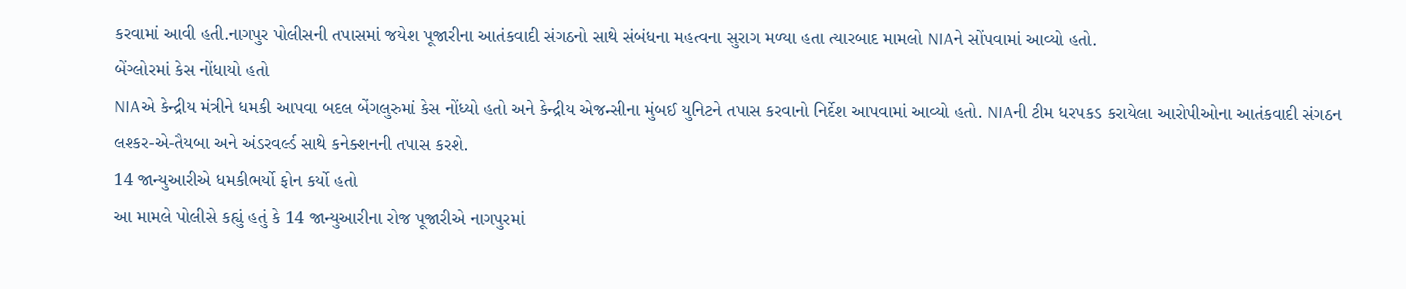કરવામાં આવી હતી.નાગપુર પોલીસની તપાસમાં જયેશ પૂજારીના આતંકવાદી સંગઠનો સાથે સંબંધના મહત્વના સુરાગ મળ્યા હતા ત્યારબાદ મામલો NIAને સોંપવામાં આવ્યો હતો.
બેંગ્લોરમાં કેસ નોંધાયો હતો
NIAએ કેન્દ્રીય મંત્રીને ધમકી આપવા બદલ બેંગલુરુમાં કેસ નોંધ્યો હતો અને કેન્દ્રીય એજન્સીના મુંબઈ યુનિટને તપાસ કરવાનો નિર્દેશ આપવામાં આવ્યો હતો. NIAની ટીમ ધરપકડ કરાયેલા આરોપીઓના આતંકવાદી સંગઠન લશ્કર-એ-તૈયબા અને અંડરવર્લ્ડ સાથે કનેક્શનની તપાસ કરશે.
14 જાન્યુઆરીએ ધમકીભર્યો ફોન કર્યો હતો
આ મામલે પોલીસે કહ્યું હતું કે 14 જાન્યુઆરીના રોજ પૂજારીએ નાગપુરમાં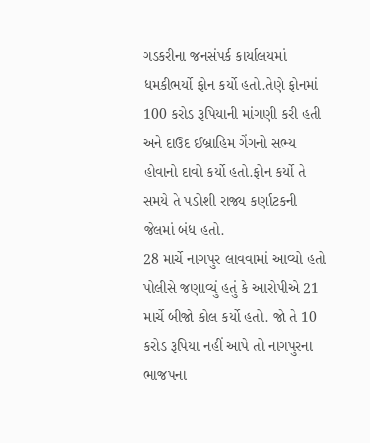ગડકરીના જનસંપર્ક કાર્યાલયમાં ધમકીભર્યો ફોન કર્યો હતો.તેણે ફોનમાં 100 કરોડ રૂપિયાની માંગણી કરી હતી અને દાઉદ ઈબ્રાહિમ ગેંગનો સભ્ય હોવાનો દાવો કર્યો હતો.ફોન કર્યો તે સમયે તે પડોશી રાજ્ય કર્ણાટકની જેલમાં બંધ હતો.
28 માર્ચે નાગપુર લાવવામાં આવ્યો હતો
પોલીસે જણાવ્યું હતું કે આરોપીએ 21 માર્ચે બીજો કોલ કર્યો હતો. જો તે 10 કરોડ રૂપિયા નહીં આપે તો નાગપુરના ભાજપના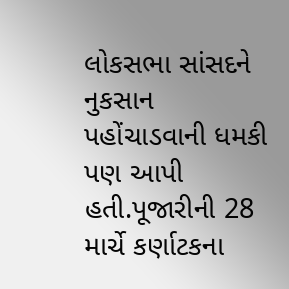લોકસભા સાંસદને નુકસાન પહોંચાડવાની ધમકી પણ આપી હતી.પૂજારીની 28 માર્ચે કર્ણાટકના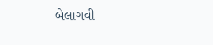બેલાગવી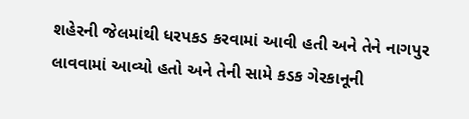શહેરની જેલમાંથી ધરપકડ કરવામાં આવી હતી અને તેને નાગપુર લાવવામાં આવ્યો હતો અને તેની સામે કડક ગેરકાનૂની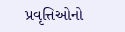પ્રવૃત્તિઓનો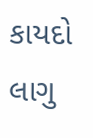કાયદો લાગુ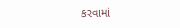કરવામાં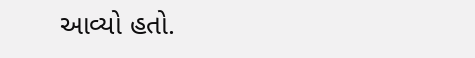આવ્યો હતો.